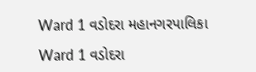Ward 1 વડોદરા મહાનગરપાલિકા

Ward 1 વડોદરા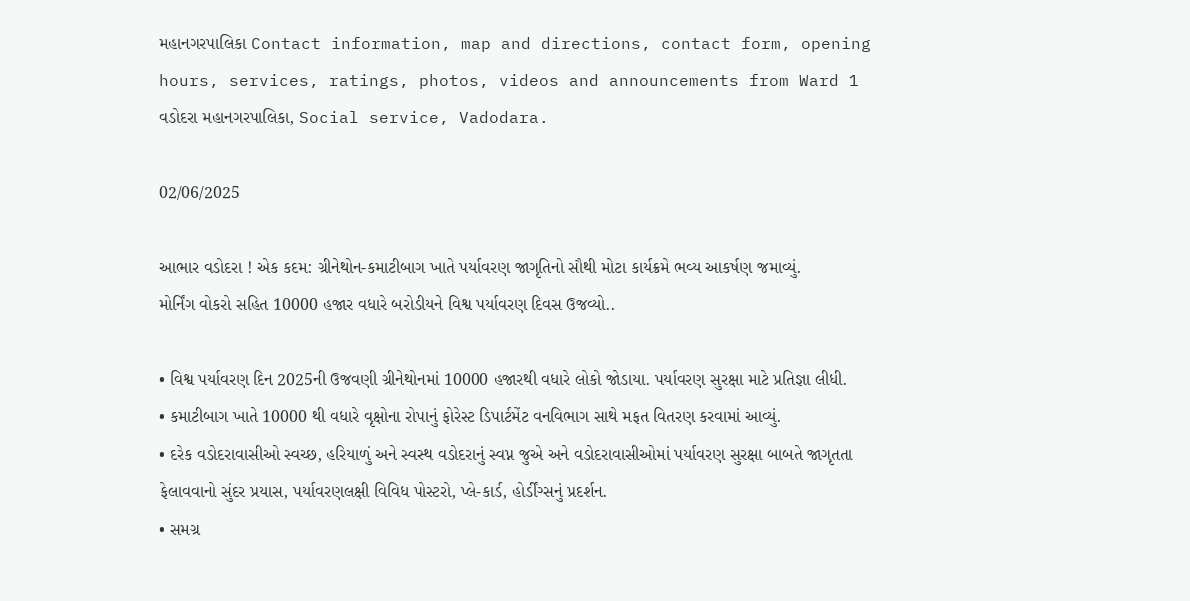મહાનગરપાલિકા Contact information, map and directions, contact form, opening hours, services, ratings, photos, videos and announcements from Ward 1 વડોદરા મહાનગરપાલિકા, Social service, Vadodara.

02/06/2025

આભાર વડોદરા ! એક કદમ: ગ્રીનેથોન-કમાટીબાગ ખાતે પર્યાવરણ જાગૃતિનો સૌથી મોટા કાર્યક્રમે ભવ્ય આકર્ષણ જમાવ્યું.
મોર્નિંગ વોકરો સહિત 10000 હજાર વધારે બરોડીયને વિશ્વ પર્યાવરણ દિવસ ઉજવ્યો..

• વિશ્વ પર્યાવરણ દિન 2025ની ઉજવણી ગ્રીનેથોનમાં 10000 હજારથી વધારે લોકો જોડાયા. પર્યાવરણ સુરક્ષા માટે પ્રતિજ્ઞા લીધી.
• કમાટીબાગ ખાતે 10000 થી વધારે વૃક્ષોના રોપાનું ફોરેસ્ટ ડિપાર્ટમેંટ વનવિભાગ સાથે મફત વિતરણ કરવામાં આવ્યું.
• દરેક વડોદરાવાસીઓ સ્વચ્છ, હરિયાળું અને સ્વસ્થ વડોદરાનું સ્વપ્ન જુએ અને વડોદરાવાસીઓમાં પર્યાવરણ સુરક્ષા બાબતે જાગૃતતા ફેલાવવાનો સુંદર પ્રયાસ, પર્યાવરણલક્ષી વિવિધ પોસ્ટરો, પ્લે-કાર્ડ, હોર્ડીંગ્સનું પ્રદર્શન.
• સમગ્ર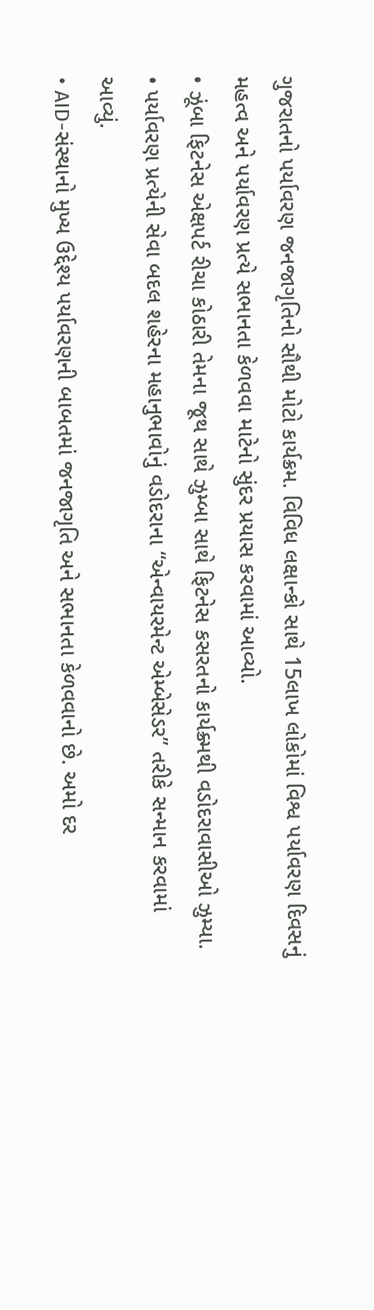ગુજરાતનો પર્યાવરણ જનજાગૃતિનો સૌથી મોટો કાર્યક્રમ. વિવિધ લક્ષાન્કો સાથે 15લાખ લોકોમાં વિશ્વ પર્યાવરણ દિવસનું મહત્વ અને પર્યાવરણ પ્રત્યે સભાનતા કેળવવા માટેનો સુંદર પ્રયાસ કરવામાં આવ્યો.
• ઝૂંબા ફિટનેસ એક્ષપર્ટ રીચા કોઠારી તેમના જૂથ સાથે ઝુમ્બા સાથે ફિટનેસ કસરતનો કાર્યક્ર્મથી વડોદરાવાસીઓ ઝુમ્યા.
• પર્યાવરણ પ્રત્યેની સેવા બદલ શહેરના મહાનુભાવોનું વડોદરાના “એન્વાયરમેન્ટ એમ્બેસેડર” તરીકે સન્માન કરવામાં આવ્યું.
• AID-સંસ્થાનો મુખ્ય ઉદ્દેશ્ય પર્યાવરણની બાબતમાં જનજાગૃતિ અને સભાનતા કેળવવાનો છે. અમો દર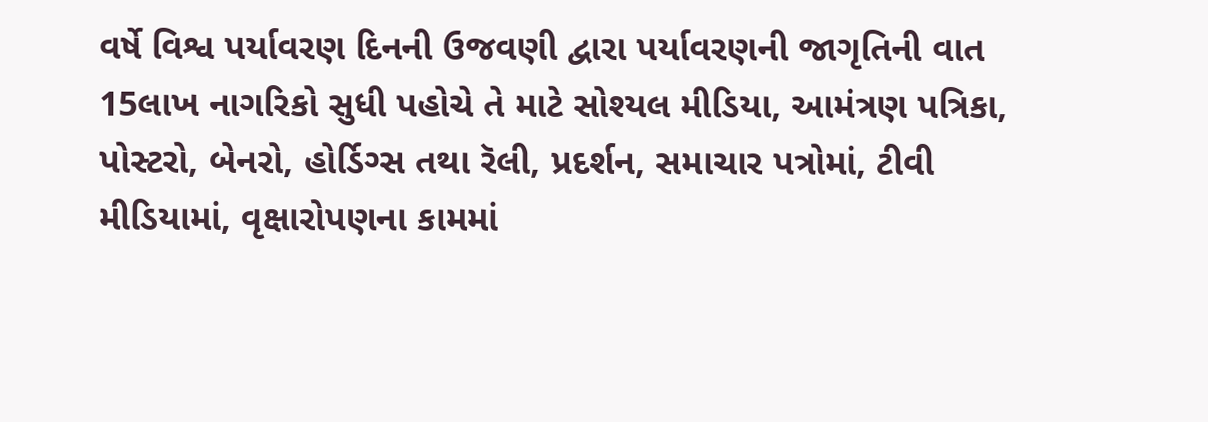વર્ષે વિશ્વ પર્યાવરણ દિનની ઉજવણી દ્વારા પર્યાવરણની જાગૃતિની વાત 15લાખ નાગરિકો સુધી પહોચે તે માટે સોશ્યલ મીડિયા, આમંત્રણ પત્રિકા, પોસ્ટરો, બેનરો, હોર્ડિગ્સ તથા રૅલી, પ્રદર્શન, સમાચાર પત્રોમાં, ટીવી મીડિયામાં, વૃક્ષારોપણના કામમાં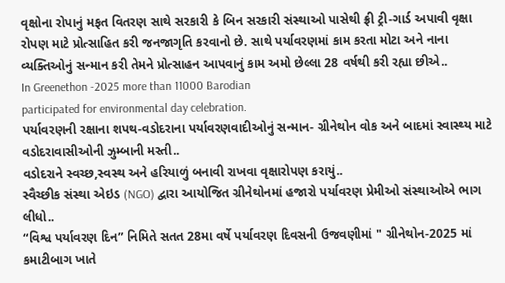વૃક્ષોના રોપાનું મફત વિતરણ સાથે સરકારી કે બિન સરકારી સંસ્થાઓ પાસેથી ફ્રી ટ્રી-ગાર્ડ અપાવી વૃક્ષા રોપણ માટે પ્રોત્સાહિત કરી જનજાગૃતિ કરવાનો છે. સાથે પર્યાવરણમાં કામ કરતા મોટા અને નાના વ્યક્તિઓનું સન્માન કરી તેમને પ્રોત્સાહન આપવાનું કામ અમો છેલ્લા 28 વર્ષથી કરી રહ્યા છીએ..
In Greenethon -2025 more than 11000 Barodian
participated for environmental day celebration.
પર્યાવરણની રક્ષાના શપથ-વડોદરાના પર્યાવરણવાદીઓનું સન્માન- ગ્રીનેથોન વોક અને બાદમાં સ્વાસ્થ્ય માટે વડોદરાવાસીઓની ઝુમ્બાની મસ્તી..
વડોદરાને સ્વચ્છ,સ્વસ્થ અને હરિયાળું બનાવી રાખવા વૃક્ષારોપણ કરાયું..
સ્વૈચ્છીક સંસ્થા એઇડ (NGO) દ્વારા આયોજિત ગ્રીનેથોનમાં હજારો પર્યાવરણ પ્રેમીઓ સંસ્થાઓએ ભાગ લીધો..
“વિશ્વ પર્યાવરણ દિન” નિમિતે સતત 28મા વર્ષે પર્યાવરણ દિવસની ઉજવણીમાં " ગ્રીનેથોન-2025 માં કમાટીબાગ ખાતે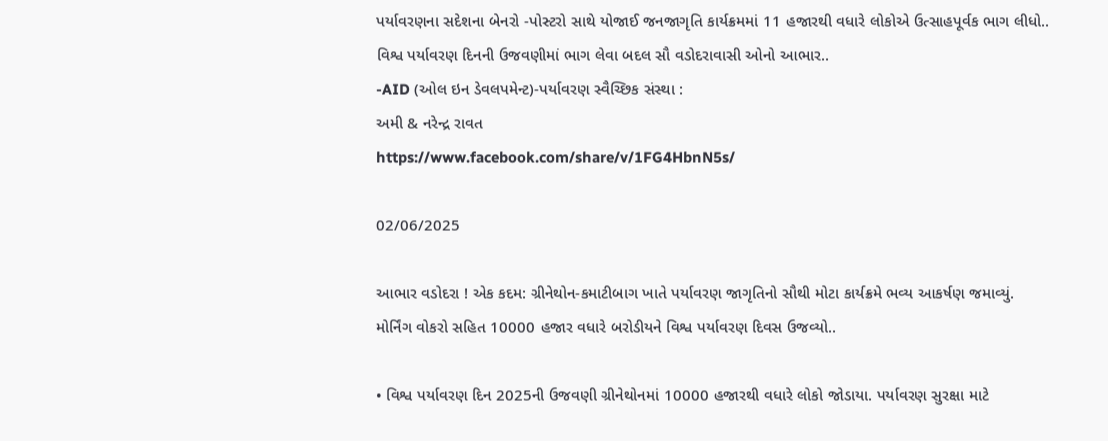પર્યાવરણના સદેશના બેનરો -પોસ્ટરો સાથે યોજાઈ જનજાગૃતિ કાર્યક્રમમાં 11 હજારથી વધારે લોકોએ ઉત્સાહપૂર્વક ભાગ લીધો..
વિશ્વ પર્યાવરણ દિનની ઉજવણીમાં ભાગ લેવા બદલ સૌ વડોદરાવાસી ઓનો આભાર..
-AID (ઓલ ઇન ડેવલપમેન્ટ)-પર્યાવરણ સ્વૈચ્છિક સંસ્થા :
અમી & નરેન્દ્ર રાવત
https://www.facebook.com/share/v/1FG4HbnN5s/

02/06/2025

આભાર વડોદરા ! એક કદમ: ગ્રીનેથોન-કમાટીબાગ ખાતે પર્યાવરણ જાગૃતિનો સૌથી મોટા કાર્યક્રમે ભવ્ય આકર્ષણ જમાવ્યું.
મોર્નિંગ વોકરો સહિત 10000 હજાર વધારે બરોડીયને વિશ્વ પર્યાવરણ દિવસ ઉજવ્યો..

• વિશ્વ પર્યાવરણ દિન 2025ની ઉજવણી ગ્રીનેથોનમાં 10000 હજારથી વધારે લોકો જોડાયા. પર્યાવરણ સુરક્ષા માટે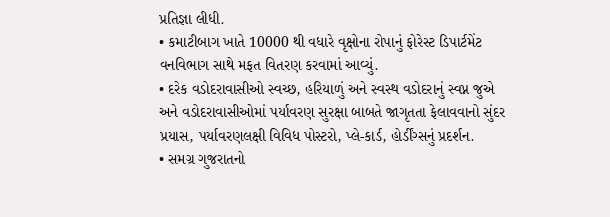પ્રતિજ્ઞા લીધી.
• કમાટીબાગ ખાતે 10000 થી વધારે વૃક્ષોના રોપાનું ફોરેસ્ટ ડિપાર્ટમેંટ વનવિભાગ સાથે મફત વિતરણ કરવામાં આવ્યું.
• દરેક વડોદરાવાસીઓ સ્વચ્છ, હરિયાળું અને સ્વસ્થ વડોદરાનું સ્વપ્ન જુએ અને વડોદરાવાસીઓમાં પર્યાવરણ સુરક્ષા બાબતે જાગૃતતા ફેલાવવાનો સુંદર પ્રયાસ, પર્યાવરણલક્ષી વિવિધ પોસ્ટરો, પ્લે-કાર્ડ, હોર્ડીંગ્સનું પ્રદર્શન.
• સમગ્ર ગુજરાતનો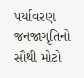પર્યાવરણ જનજાગૃતિનો સૌથી મોટો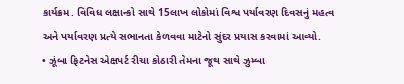કાર્યક્રમ. વિવિધ લક્ષાન્કો સાથે 15લાખ લોકોમાં વિશ્વ પર્યાવરણ દિવસનું મહત્વ અને પર્યાવરણ પ્રત્યે સભાનતા કેળવવા માટેનો સુંદર પ્રયાસ કરવામાં આવ્યો.
• ઝૂંબા ફિટનેસ એક્ષપર્ટ રીચા કોઠારી તેમના જૂથ સાથે ઝુમ્બા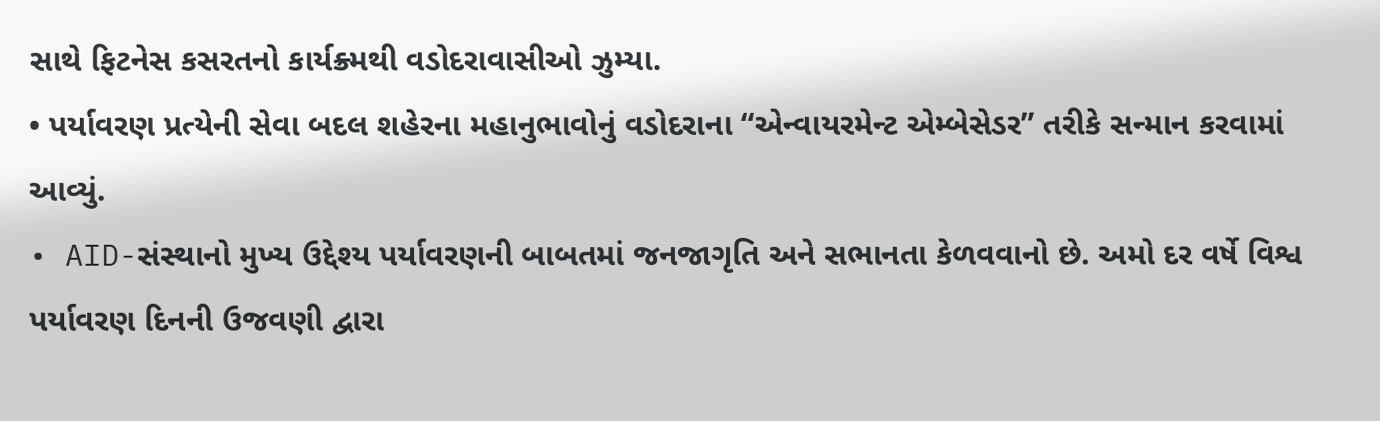સાથે ફિટનેસ કસરતનો કાર્યક્ર્મથી વડોદરાવાસીઓ ઝુમ્યા.
• પર્યાવરણ પ્રત્યેની સેવા બદલ શહેરના મહાનુભાવોનું વડોદરાના “એન્વાયરમેન્ટ એમ્બેસેડર” તરીકે સન્માન કરવામાં આવ્યું.
• AID-સંસ્થાનો મુખ્ય ઉદ્દેશ્ય પર્યાવરણની બાબતમાં જનજાગૃતિ અને સભાનતા કેળવવાનો છે. અમો દર વર્ષે વિશ્વ પર્યાવરણ દિનની ઉજવણી દ્વારા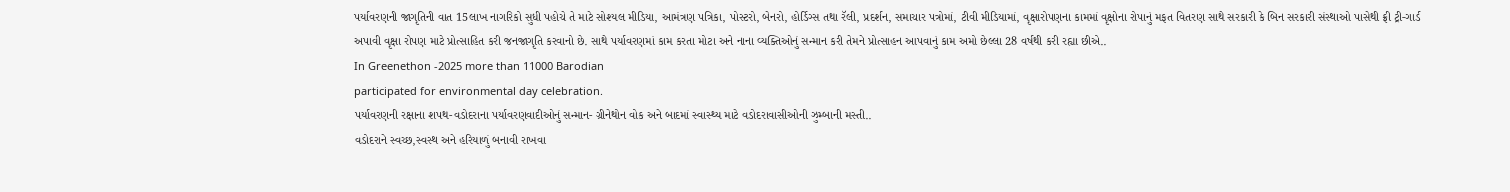પર્યાવરણની જાગૃતિની વાત 15લાખ નાગરિકો સુધી પહોચે તે માટે સોશ્યલ મીડિયા, આમંત્રણ પત્રિકા, પોસ્ટરો, બેનરો, હોર્ડિગ્સ તથા રૅલી, પ્રદર્શન, સમાચાર પત્રોમાં, ટીવી મીડિયામાં, વૃક્ષારોપણના કામમાં વૃક્ષોના રોપાનું મફત વિતરણ સાથે સરકારી કે બિન સરકારી સંસ્થાઓ પાસેથી ફ્રી ટ્રી-ગાર્ડ અપાવી વૃક્ષા રોપણ માટે પ્રોત્સાહિત કરી જનજાગૃતિ કરવાનો છે. સાથે પર્યાવરણમાં કામ કરતા મોટા અને નાના વ્યક્તિઓનું સન્માન કરી તેમને પ્રોત્સાહન આપવાનું કામ અમો છેલ્લા 28 વર્ષથી કરી રહ્યા છીએ..
In Greenethon -2025 more than 11000 Barodian
participated for environmental day celebration.
પર્યાવરણની રક્ષાના શપથ-વડોદરાના પર્યાવરણવાદીઓનું સન્માન- ગ્રીનેથોન વોક અને બાદમાં સ્વાસ્થ્ય માટે વડોદરાવાસીઓની ઝુમ્બાની મસ્તી..
વડોદરાને સ્વચ્છ,સ્વસ્થ અને હરિયાળું બનાવી રાખવા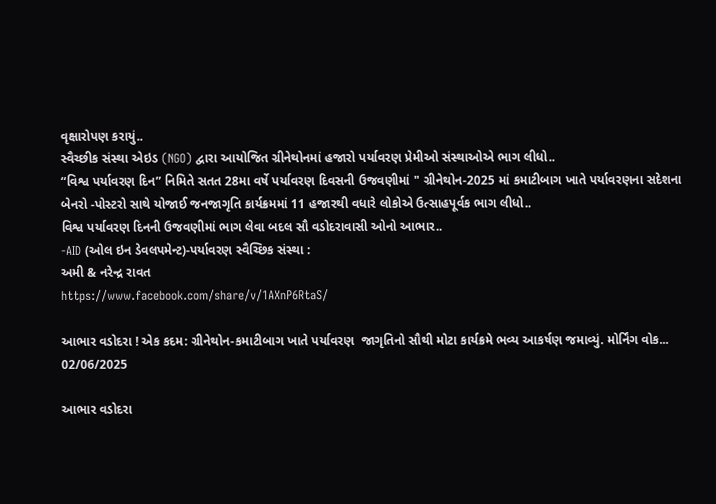વૃક્ષારોપણ કરાયું..
સ્વૈચ્છીક સંસ્થા એઇડ (NGO) દ્વારા આયોજિત ગ્રીનેથોનમાં હજારો પર્યાવરણ પ્રેમીઓ સંસ્થાઓએ ભાગ લીધો..
“વિશ્વ પર્યાવરણ દિન” નિમિતે સતત 28મા વર્ષે પર્યાવરણ દિવસની ઉજવણીમાં " ગ્રીનેથોન-2025 માં કમાટીબાગ ખાતે પર્યાવરણના સદેશના બેનરો -પોસ્ટરો સાથે યોજાઈ જનજાગૃતિ કાર્યક્રમમાં 11 હજારથી વધારે લોકોએ ઉત્સાહપૂર્વક ભાગ લીધો..
વિશ્વ પર્યાવરણ દિનની ઉજવણીમાં ભાગ લેવા બદલ સૌ વડોદરાવાસી ઓનો આભાર..
-AID (ઓલ ઇન ડેવલપમેન્ટ)-પર્યાવરણ સ્વૈચ્છિક સંસ્થા :
અમી & નરેન્દ્ર રાવત
https://www.facebook.com/share/v/1AXnP6RtaS/

આભાર વડોદરા ! એક કદમ: ગ્રીનેથોન-કમાટીબાગ ખાતે પર્યાવરણ  જાગૃતિનો સૌથી મોટા કાર્યક્રમે ભવ્ય આકર્ષણ જમાવ્યું. મોર્નિંગ વોક...
02/06/2025

આભાર વડોદરા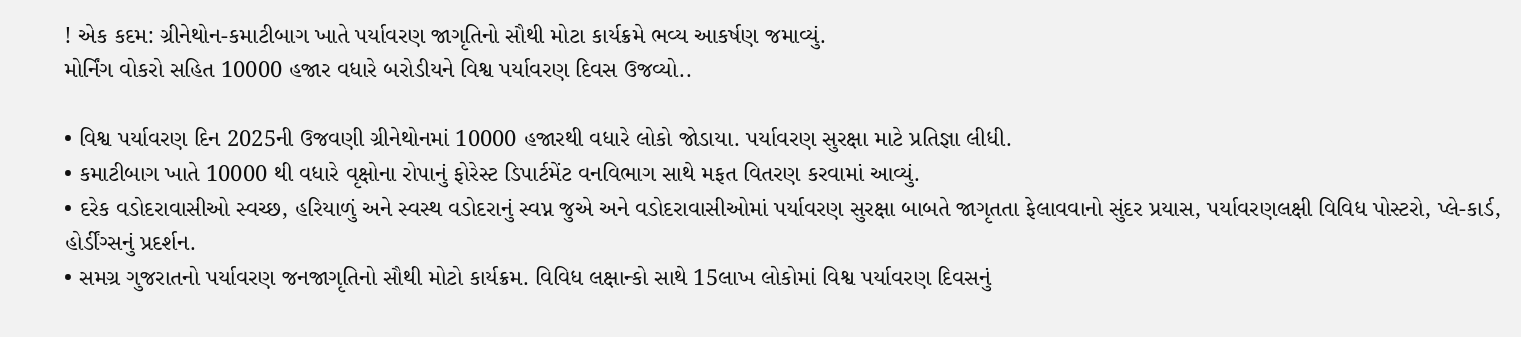! એક કદમ: ગ્રીનેથોન-કમાટીબાગ ખાતે પર્યાવરણ જાગૃતિનો સૌથી મોટા કાર્યક્રમે ભવ્ય આકર્ષણ જમાવ્યું.
મોર્નિંગ વોકરો સહિત 10000 હજાર વધારે બરોડીયને વિશ્વ પર્યાવરણ દિવસ ઉજવ્યો..

• વિશ્વ પર્યાવરણ દિન 2025ની ઉજવણી ગ્રીનેથોનમાં 10000 હજારથી વધારે લોકો જોડાયા. પર્યાવરણ સુરક્ષા માટે પ્રતિજ્ઞા લીધી.
• કમાટીબાગ ખાતે 10000 થી વધારે વૃક્ષોના રોપાનું ફોરેસ્ટ ડિપાર્ટમેંટ વનવિભાગ સાથે મફત વિતરણ કરવામાં આવ્યું.
• દરેક વડોદરાવાસીઓ સ્વચ્છ, હરિયાળું અને સ્વસ્થ વડોદરાનું સ્વપ્ન જુએ અને વડોદરાવાસીઓમાં પર્યાવરણ સુરક્ષા બાબતે જાગૃતતા ફેલાવવાનો સુંદર પ્રયાસ, પર્યાવરણલક્ષી વિવિધ પોસ્ટરો, પ્લે-કાર્ડ, હોર્ડીંગ્સનું પ્રદર્શન.
• સમગ્ર ગુજરાતનો પર્યાવરણ જનજાગૃતિનો સૌથી મોટો કાર્યક્રમ. વિવિધ લક્ષાન્કો સાથે 15લાખ લોકોમાં વિશ્વ પર્યાવરણ દિવસનું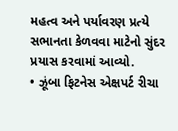મહત્વ અને પર્યાવરણ પ્રત્યે સભાનતા કેળવવા માટેનો સુંદર પ્રયાસ કરવામાં આવ્યો.
• ઝૂંબા ફિટનેસ એક્ષપર્ટ રીચા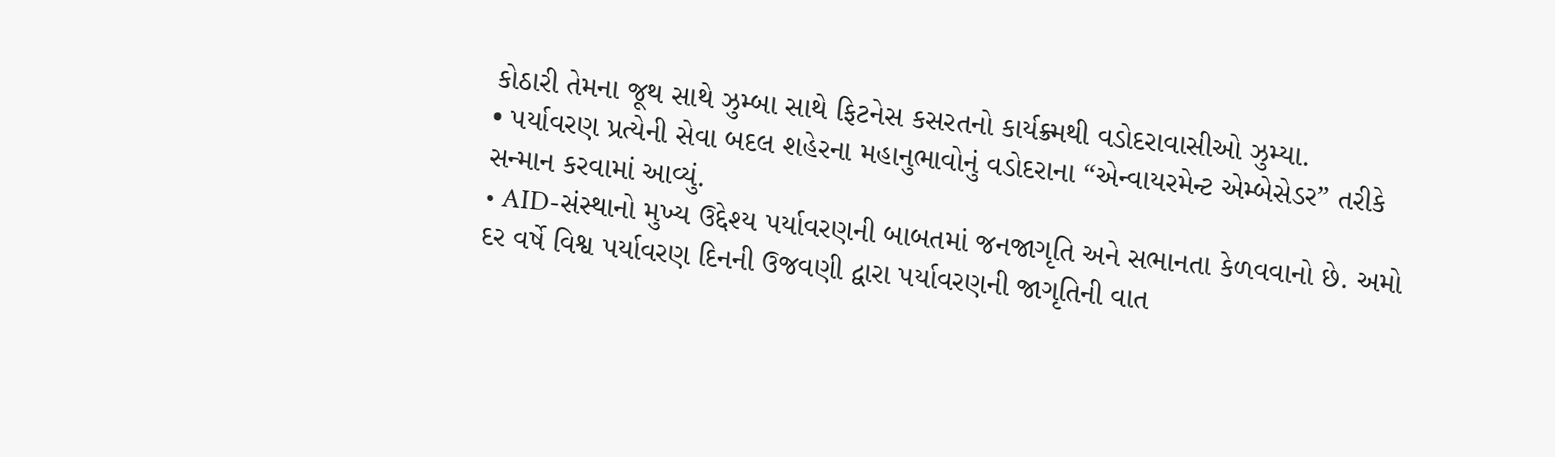કોઠારી તેમના જૂથ સાથે ઝુમ્બા સાથે ફિટનેસ કસરતનો કાર્યક્ર્મથી વડોદરાવાસીઓ ઝુમ્યા.
• પર્યાવરણ પ્રત્યેની સેવા બદલ શહેરના મહાનુભાવોનું વડોદરાના “એન્વાયરમેન્ટ એમ્બેસેડર” તરીકે સન્માન કરવામાં આવ્યું.
• AID-સંસ્થાનો મુખ્ય ઉદ્દેશ્ય પર્યાવરણની બાબતમાં જનજાગૃતિ અને સભાનતા કેળવવાનો છે. અમો દર વર્ષે વિશ્વ પર્યાવરણ દિનની ઉજવણી દ્વારા પર્યાવરણની જાગૃતિની વાત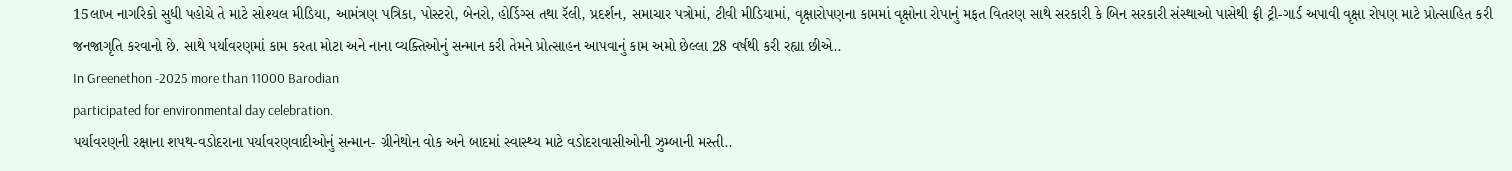15લાખ નાગરિકો સુધી પહોચે તે માટે સોશ્યલ મીડિયા, આમંત્રણ પત્રિકા, પોસ્ટરો, બેનરો, હોર્ડિગ્સ તથા રૅલી, પ્રદર્શન, સમાચાર પત્રોમાં, ટીવી મીડિયામાં, વૃક્ષારોપણના કામમાં વૃક્ષોના રોપાનું મફત વિતરણ સાથે સરકારી કે બિન સરકારી સંસ્થાઓ પાસેથી ફ્રી ટ્રી-ગાર્ડ અપાવી વૃક્ષા રોપણ માટે પ્રોત્સાહિત કરી જનજાગૃતિ કરવાનો છે. સાથે પર્યાવરણમાં કામ કરતા મોટા અને નાના વ્યક્તિઓનું સન્માન કરી તેમને પ્રોત્સાહન આપવાનું કામ અમો છેલ્લા 28 વર્ષથી કરી રહ્યા છીએ..
In Greenethon -2025 more than 11000 Barodian
participated for environmental day celebration.
પર્યાવરણની રક્ષાના શપથ-વડોદરાના પર્યાવરણવાદીઓનું સન્માન- ગ્રીનેથોન વોક અને બાદમાં સ્વાસ્થ્ય માટે વડોદરાવાસીઓની ઝુમ્બાની મસ્તી..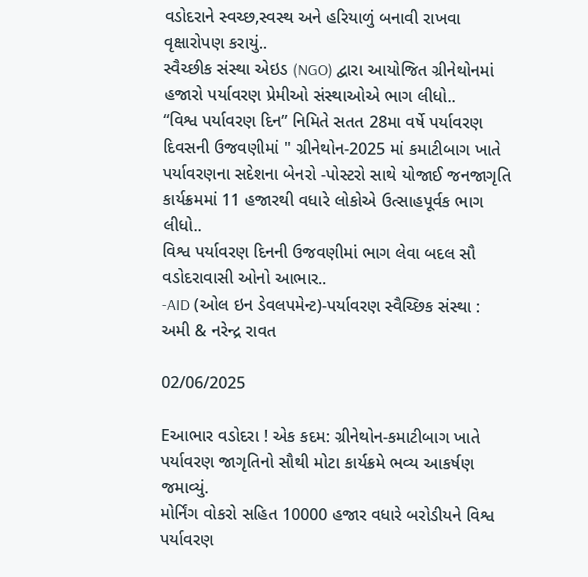વડોદરાને સ્વચ્છ,સ્વસ્થ અને હરિયાળું બનાવી રાખવા વૃક્ષારોપણ કરાયું..
સ્વૈચ્છીક સંસ્થા એઇડ (NGO) દ્વારા આયોજિત ગ્રીનેથોનમાં હજારો પર્યાવરણ પ્રેમીઓ સંસ્થાઓએ ભાગ લીધો..
“વિશ્વ પર્યાવરણ દિન” નિમિતે સતત 28મા વર્ષે પર્યાવરણ દિવસની ઉજવણીમાં " ગ્રીનેથોન-2025 માં કમાટીબાગ ખાતે પર્યાવરણના સદેશના બેનરો -પોસ્ટરો સાથે યોજાઈ જનજાગૃતિ કાર્યક્રમમાં 11 હજારથી વધારે લોકોએ ઉત્સાહપૂર્વક ભાગ લીધો..
વિશ્વ પર્યાવરણ દિનની ઉજવણીમાં ભાગ લેવા બદલ સૌ વડોદરાવાસી ઓનો આભાર..
-AID (ઓલ ઇન ડેવલપમેન્ટ)-પર્યાવરણ સ્વૈચ્છિક સંસ્થા :
અમી & નરેન્દ્ર રાવત

02/06/2025

Eઆભાર વડોદરા ! એક કદમ: ગ્રીનેથોન-કમાટીબાગ ખાતે પર્યાવરણ જાગૃતિનો સૌથી મોટા કાર્યક્રમે ભવ્ય આકર્ષણ જમાવ્યું.
મોર્નિંગ વોકરો સહિત 10000 હજાર વધારે બરોડીયને વિશ્વ પર્યાવરણ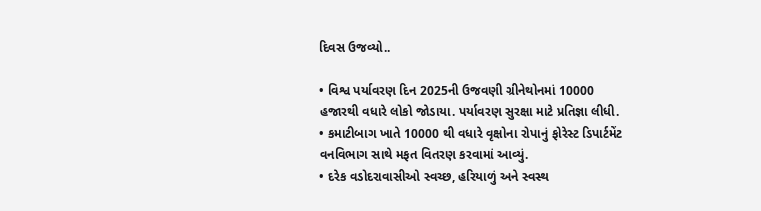દિવસ ઉજવ્યો..

• વિશ્વ પર્યાવરણ દિન 2025ની ઉજવણી ગ્રીનેથોનમાં 10000 હજારથી વધારે લોકો જોડાયા. પર્યાવરણ સુરક્ષા માટે પ્રતિજ્ઞા લીધી.
• કમાટીબાગ ખાતે 10000 થી વધારે વૃક્ષોના રોપાનું ફોરેસ્ટ ડિપાર્ટમેંટ વનવિભાગ સાથે મફત વિતરણ કરવામાં આવ્યું.
• દરેક વડોદરાવાસીઓ સ્વચ્છ, હરિયાળું અને સ્વસ્થ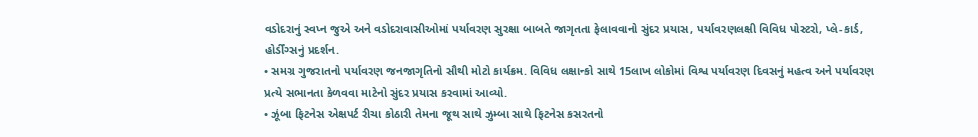વડોદરાનું સ્વપ્ન જુએ અને વડોદરાવાસીઓમાં પર્યાવરણ સુરક્ષા બાબતે જાગૃતતા ફેલાવવાનો સુંદર પ્રયાસ, પર્યાવરણલક્ષી વિવિધ પોસ્ટરો, પ્લે-કાર્ડ, હોર્ડીંગ્સનું પ્રદર્શન.
• સમગ્ર ગુજરાતનો પર્યાવરણ જનજાગૃતિનો સૌથી મોટો કાર્યક્રમ. વિવિધ લક્ષાન્કો સાથે 15લાખ લોકોમાં વિશ્વ પર્યાવરણ દિવસનું મહત્વ અને પર્યાવરણ પ્રત્યે સભાનતા કેળવવા માટેનો સુંદર પ્રયાસ કરવામાં આવ્યો.
• ઝૂંબા ફિટનેસ એક્ષપર્ટ રીચા કોઠારી તેમના જૂથ સાથે ઝુમ્બા સાથે ફિટનેસ કસરતનો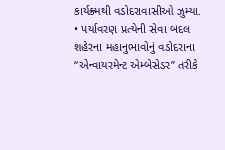કાર્યક્ર્મથી વડોદરાવાસીઓ ઝુમ્યા.
• પર્યાવરણ પ્રત્યેની સેવા બદલ શહેરના મહાનુભાવોનું વડોદરાના “એન્વાયરમેન્ટ એમ્બેસેડર” તરીકે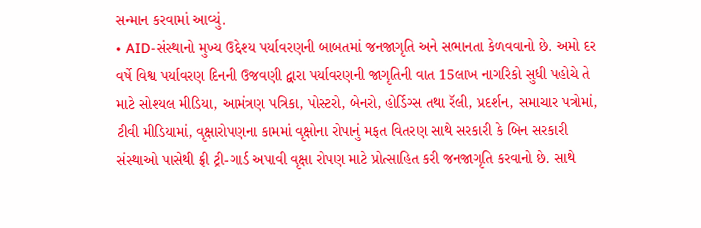સન્માન કરવામાં આવ્યું.
• AID-સંસ્થાનો મુખ્ય ઉદ્દેશ્ય પર્યાવરણની બાબતમાં જનજાગૃતિ અને સભાનતા કેળવવાનો છે. અમો દર વર્ષે વિશ્વ પર્યાવરણ દિનની ઉજવણી દ્વારા પર્યાવરણની જાગૃતિની વાત 15લાખ નાગરિકો સુધી પહોચે તે માટે સોશ્યલ મીડિયા, આમંત્રણ પત્રિકા, પોસ્ટરો, બેનરો, હોર્ડિગ્સ તથા રૅલી, પ્રદર્શન, સમાચાર પત્રોમાં, ટીવી મીડિયામાં, વૃક્ષારોપણના કામમાં વૃક્ષોના રોપાનું મફત વિતરણ સાથે સરકારી કે બિન સરકારી સંસ્થાઓ પાસેથી ફ્રી ટ્રી-ગાર્ડ અપાવી વૃક્ષા રોપણ માટે પ્રોત્સાહિત કરી જનજાગૃતિ કરવાનો છે. સાથે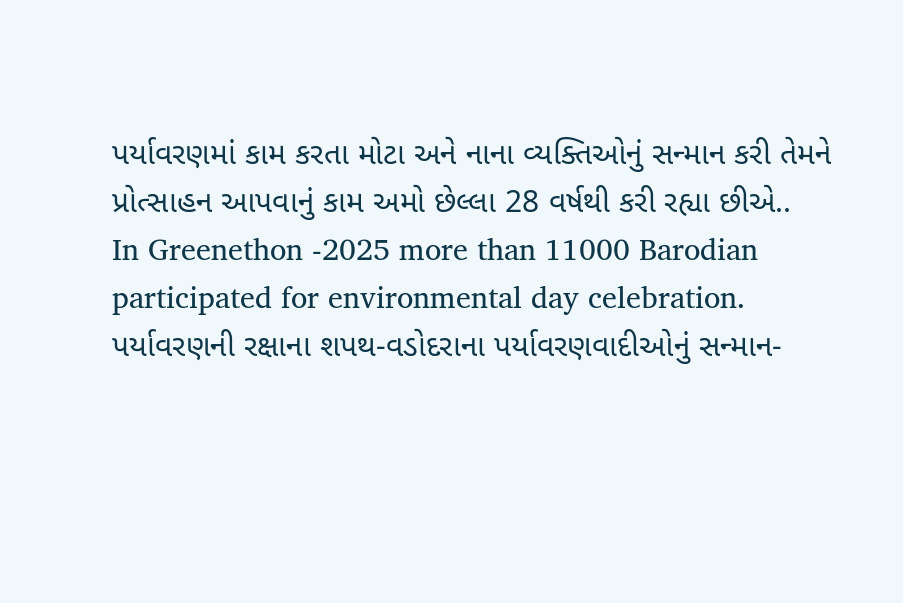પર્યાવરણમાં કામ કરતા મોટા અને નાના વ્યક્તિઓનું સન્માન કરી તેમને પ્રોત્સાહન આપવાનું કામ અમો છેલ્લા 28 વર્ષથી કરી રહ્યા છીએ..
In Greenethon -2025 more than 11000 Barodian
participated for environmental day celebration.
પર્યાવરણની રક્ષાના શપથ-વડોદરાના પર્યાવરણવાદીઓનું સન્માન-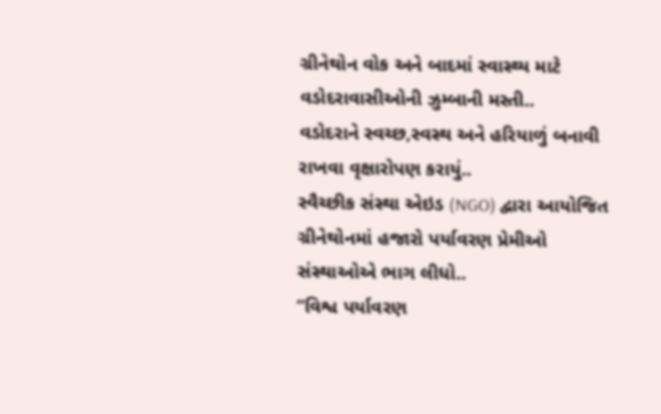ગ્રીનેથોન વોક અને બાદમાં સ્વાસ્થ્ય માટે વડોદરાવાસીઓની ઝુમ્બાની મસ્તી..
વડોદરાને સ્વચ્છ,સ્વસ્થ અને હરિયાળું બનાવી રાખવા વૃક્ષારોપણ કરાયું..
સ્વૈચ્છીક સંસ્થા એઇડ (NGO) દ્વારા આયોજિત ગ્રીનેથોનમાં હજારો પર્યાવરણ પ્રેમીઓ સંસ્થાઓએ ભાગ લીધો..
“વિશ્વ પર્યાવરણ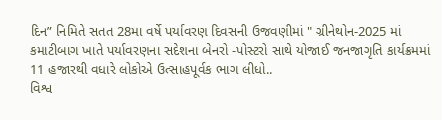દિન” નિમિતે સતત 28મા વર્ષે પર્યાવરણ દિવસની ઉજવણીમાં " ગ્રીનેથોન-2025 માં કમાટીબાગ ખાતે પર્યાવરણના સદેશના બેનરો -પોસ્ટરો સાથે યોજાઈ જનજાગૃતિ કાર્યક્રમમાં 11 હજારથી વધારે લોકોએ ઉત્સાહપૂર્વક ભાગ લીધો..
વિશ્વ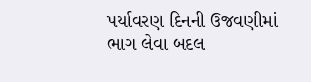પર્યાવરણ દિનની ઉજવણીમાં ભાગ લેવા બદલ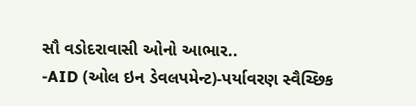સૌ વડોદરાવાસી ઓનો આભાર..
-AID (ઓલ ઇન ડેવલપમેન્ટ)-પર્યાવરણ સ્વૈચ્છિક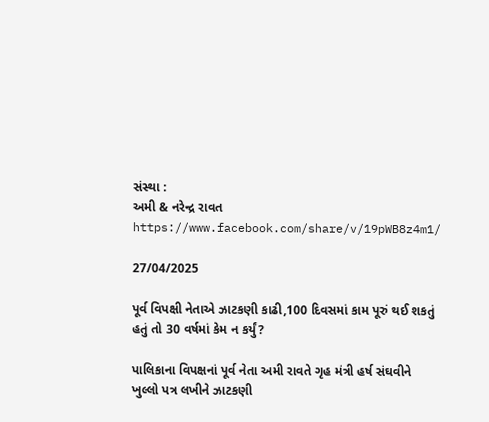સંસ્થા :
અમી & નરેન્દ્ર રાવત
https://www.facebook.com/share/v/19pWB8z4m1/

27/04/2025

પૂર્વ વિપક્ષી નેતાએ ઝાટકણી કાઢી,100 દિવસમાં કામ પૂરું થઈ શકતું હતું તો 30 વર્ષમાં કેમ ન કર્યું?

પાલિકાના વિપક્ષનાં પૂર્વ નેતા અમી રાવતે ગૃહ મંત્રી હર્ષ સંઘવીને ખુલ્લો પત્ર લખીને ઝાટકણી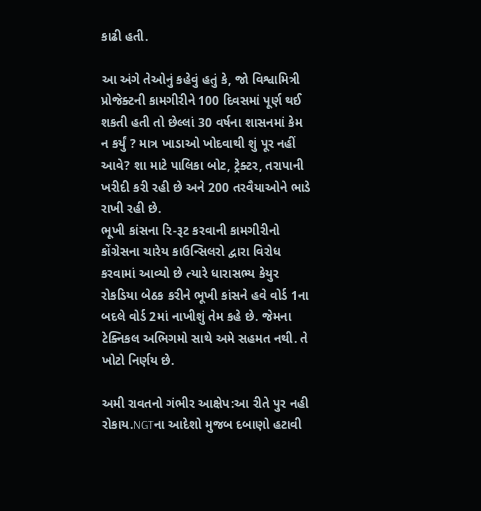કાઢી હતી.

આ અંગે તેઓનું કહેવું હતું કે, જો વિશ્વામિત્રી પ્રોજેક્ટની કામગીરીને 100 દિવસમાં પૂર્ણ થઈ શકતી હતી તો છેલ્લાં 30 વર્ષના શાસનમાં કેમ ન કર્યું ? માત્ર ખાડાઓ ખોદવાથી શું પૂર નહીં આવે? શા માટે પાલિકા બોટ, ટ્રેક્ટર, તરાપાની
ખરીદી કરી રહી છે અને 200 તરવૈયાઓને ભાડે રાખી રહી છે.
ભૂખી કાંસના રિ-રૂટ કરવાની કામગીરીનો કોંગ્રેસના ચારેય કાઉન્સિલરો દ્વારા વિરોધ કરવામાં આવ્યો છે ત્યારે ધારાસભ્ય કેયુર રોકડિયા બેઠક કરીને ભૂખી કાંસને હવે વોર્ડ 1ના બદલે વોર્ડ 2માં નાખીશું તેમ કહે છે. જેમના ટેક્નિકલ અભિગમો સાથે અમે સહમત નથી. તે ખોટો નિર્ણય છે.

અમી રાવતનો ગંભીર આક્ષેપ:આ રીતે પુર નહી રોકાય.NGTના આદેશો મુજબ દબાણો હટાવી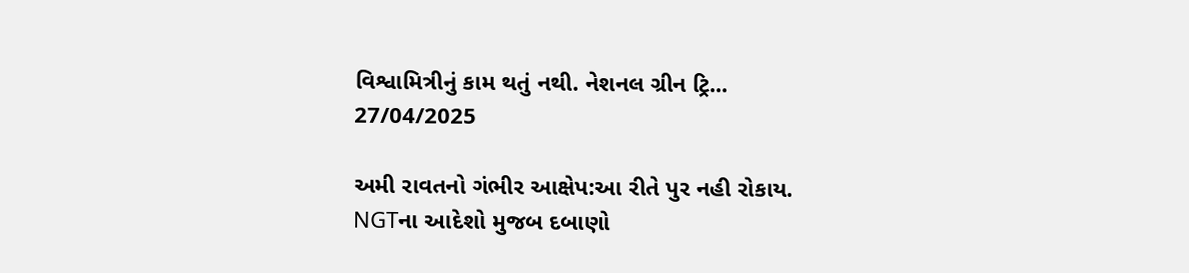વિશ્વામિત્રીનું કામ થતું નથી. નેશનલ ગ્રીન ટ્રિ...
27/04/2025

અમી રાવતનો ગંભીર આક્ષેપ:આ રીતે પુર નહી રોકાય.
NGTના આદેશો મુજબ દબાણો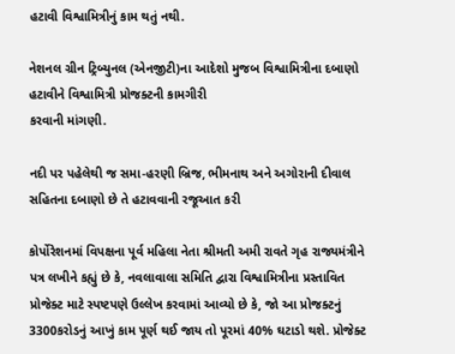હટાવી વિશ્વામિત્રીનું કામ થતું નથી.

નેશનલ ગ્રીન ટ્રિબ્યુનલ (એનજીટી)ના આદેશો મુજબ વિશ્વામિત્રીના દબાણો હટાવીને વિશ્વામિત્રી પ્રોજક્ટની કામગીરી
કરવાની માંગણી.

નદી પર પહેલેથી જ સમા-હરણી બ્રિજ, ભીમનાથ અને અગોરાની દીવાલ સહિતના દબાણો છે તે હટાવવાની રજૂઆત કરી

કોર્પોરેશનમાં વિપક્ષના પૂર્વ મહિલા નેતા શ્રીમતી અમી રાવતે ગૃહ રાજ્યમંત્રીને પત્ર લખીને કહ્યું છે કે, નવલાવાલા સમિતિ દ્વારા વિશ્વામિત્રીના પ્રસ્તાવિત પ્રોજેક્ટ માટે સ્પષ્ટપણે ઉલ્લેખ કરવામાં આવ્યો છે કે, જો આ પ્રોજક્ટનું 3300કરોડનું આખું કામ પૂર્ણ થઈ જાય તો પૂરમાં 40% ઘટાડો થશે. પ્રોજેક્ટ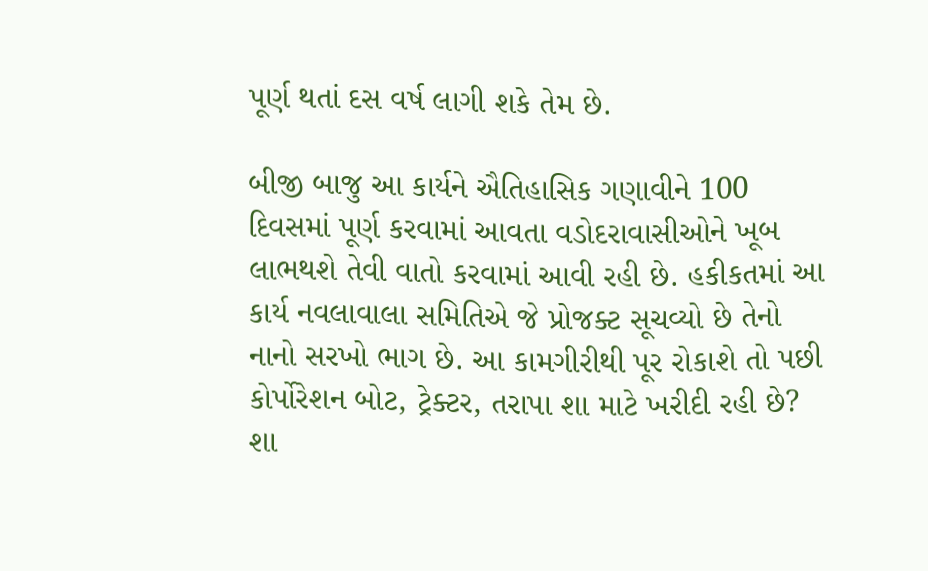પૂર્ણ થતાં દસ વર્ષ લાગી શકે તેમ છે.

બીજી બાજુ આ કાર્યને ઐતિહાસિક ગણાવીને 100 દિવસમાં પૂર્ણ કરવામાં આવતા વડોદરાવાસીઓને ખૂબ લાભથશે તેવી વાતો કરવામાં આવી રહી છે. હકીકતમાં આ કાર્ય નવલાવાલા સમિતિએ જે પ્રોજક્ટ સૂચવ્યો છે તેનો નાનો સરખો ભાગ છે. આ કામગીરીથી પૂર રોકાશે તો પછી કોર્પોરેશન બોટ, ટ્રેક્ટર, તરાપા શા માટે ખરીદી રહી છે? શા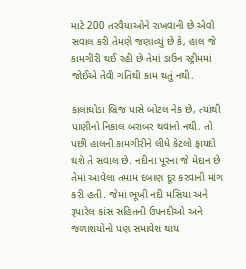માટે 200 તરવૈયાઓને રાખવાની છે એવો સવાલ કરી તેમણે જણાવ્યું છે કે, હાલ જે કામગીરી થઈ રહી છે તેમાં ડાઉન સ્ટ્રીમમાં જોઈએ તેવી ગતિથી કામ થતું નથી.

કાલાઘોડા બ્રિજ પાસે બોટલ નેક છે, ત્યાંથી પાણીનો નિકાલ બરાબર થવાનો નથી. તો પછી હાલની કામગીરીને લીધે કેટલો ફાયદો થશે તે સવાલ છે. નદીના પૂરના જે મેદાન છે તેમાં આવેલા તમામ દબાણ દૂર કરવાની માંગ કરી હતી. જેમાં ભૂખી નદી મસિયા અને રૂપારેલ કાંસ સહિતની ઉપનદીઓ અને જળાશયોનો પણ સમાવેશ થાય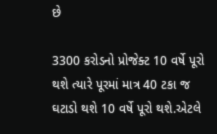છે

3300 કરોડનો પ્રોજેક્ટ 10 વર્ષે પૂરો થશે ત્યારે પૂરમાં માત્ર 40 ટકા જ ઘટાડો થશે 10 વર્ષે પૂરો થશે.એટલે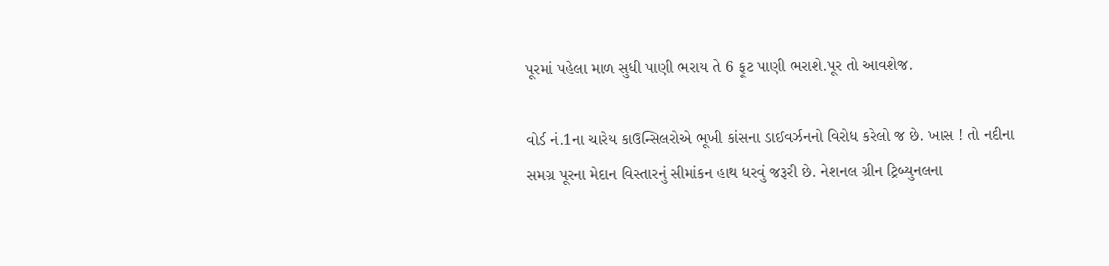પૂરમાં પહેલા માળ સુધી પાણી ભરાય તે 6 ફૂટ પાણી ભરાશે.પૂર તો આવશેજ.

વોર્ડ નં.1ના ચારેય કાઉન્સિલરોએ ભૂખી કાંસના ડાઈવર્ઝનનો વિરોધ કરેલો જ છે. ખાસ ! તો નદીના સમગ્ર પૂરના મેદાન વિસ્તારનું સીમાંકન હાથ ધરવું જરૂરી છે. નેશનલ ગ્રીન ટ્રિબ્યુનલના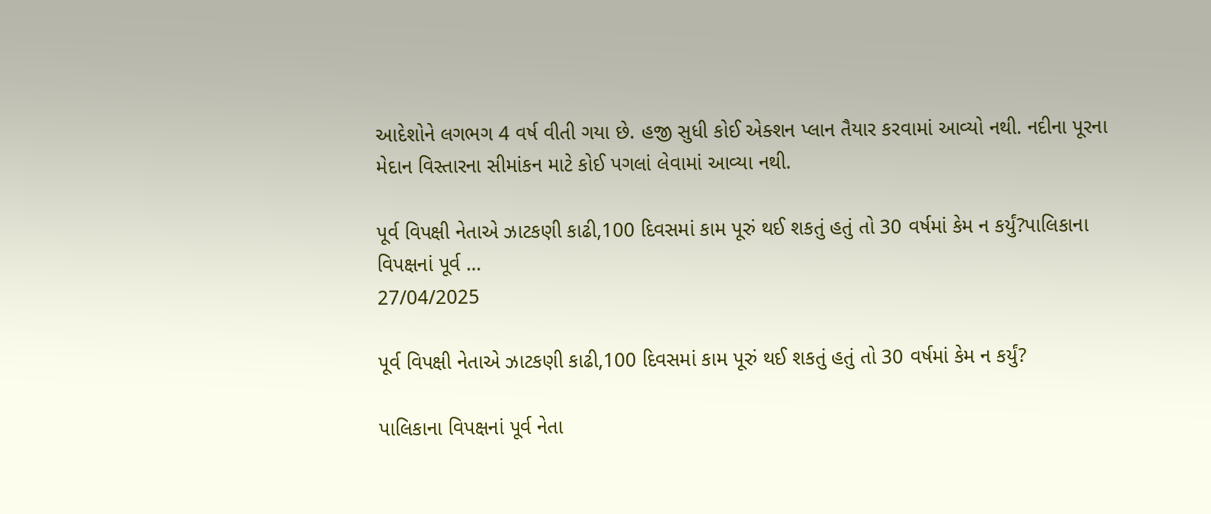આદેશોને લગભગ 4 વર્ષ વીતી ગયા છે. હજી સુધી કોઈ એક્શન પ્લાન તૈયાર કરવામાં આવ્યો નથી. નદીના પૂરના મેદાન વિસ્તારના સીમાંકન માટે કોઈ પગલાં લેવામાં આવ્યા નથી.

પૂર્વ વિપક્ષી નેતાએ ઝાટકણી કાઢી,100 દિવસમાં કામ પૂરું થઈ શકતું હતું તો 30 વર્ષમાં કેમ ન કર્યું?પાલિકાના વિપક્ષનાં પૂર્વ ...
27/04/2025

પૂર્વ વિપક્ષી નેતાએ ઝાટકણી કાઢી,100 દિવસમાં કામ પૂરું થઈ શકતું હતું તો 30 વર્ષમાં કેમ ન કર્યું?

પાલિકાના વિપક્ષનાં પૂર્વ નેતા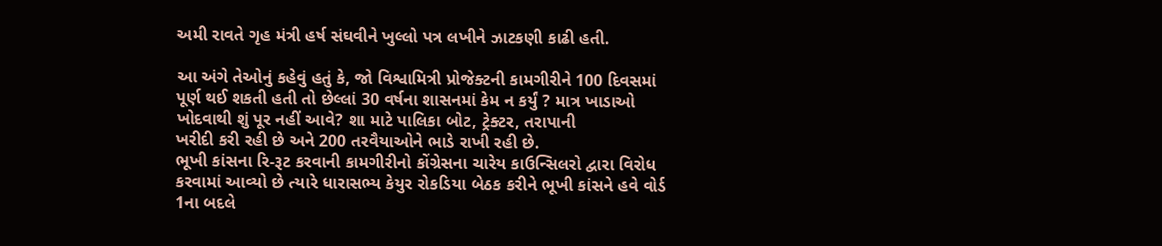અમી રાવતે ગૃહ મંત્રી હર્ષ સંઘવીને ખુલ્લો પત્ર લખીને ઝાટકણી કાઢી હતી.

આ અંગે તેઓનું કહેવું હતું કે, જો વિશ્વામિત્રી પ્રોજેક્ટની કામગીરીને 100 દિવસમાં પૂર્ણ થઈ શકતી હતી તો છેલ્લાં 30 વર્ષના શાસનમાં કેમ ન કર્યું ? માત્ર ખાડાઓ ખોદવાથી શું પૂર નહીં આવે? શા માટે પાલિકા બોટ, ટ્રેક્ટર, તરાપાની
ખરીદી કરી રહી છે અને 200 તરવૈયાઓને ભાડે રાખી રહી છે.
ભૂખી કાંસના રિ-રૂટ કરવાની કામગીરીનો કોંગ્રેસના ચારેય કાઉન્સિલરો દ્વારા વિરોધ કરવામાં આવ્યો છે ત્યારે ધારાસભ્ય કેયુર રોકડિયા બેઠક કરીને ભૂખી કાંસને હવે વોર્ડ 1ના બદલે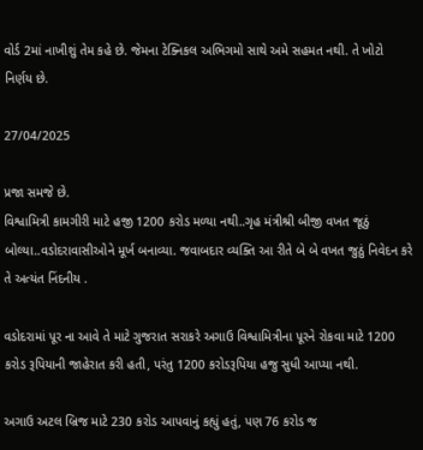વોર્ડ 2માં નાખીશું તેમ કહે છે. જેમના ટેક્નિકલ અભિગમો સાથે અમે સહમત નથી. તે ખોટો નિર્ણય છે.

27/04/2025

પ્રજા સમજે છે.
વિશ્વામિત્રી કામગીરી માટે હજી 1200 કરોડ મળ્યા નથી..ગૃહ મંત્રીશ્રી બીજી વખત જૂઠું બોલ્યા..વડોદરાવાસીઓને મૂર્ખ બનાવ્યા. જવાબદાર વ્યક્તિ આ રીતે બે બે વખત જુઠું નિવેદન કરે તે અત્યંત નિંદનીય .

વડોદરામાં પૂર ના આવે તે માટે ગુજરાત સરાકરે અગાઉ વિશ્વામિત્રીના પૂરને રોકવા માટે 1200 કરોડ રૂપિયાની જાહેરાત કરી હતી, પરંતુ 1200 કરોડરૂપિયા હજુ સુધી આપ્યા નથી.

અગાઉ અટલ બ્રિજ માટે 230 કરોડ આપવાનું કહ્યું હતું, પણ 76 કરોડ જ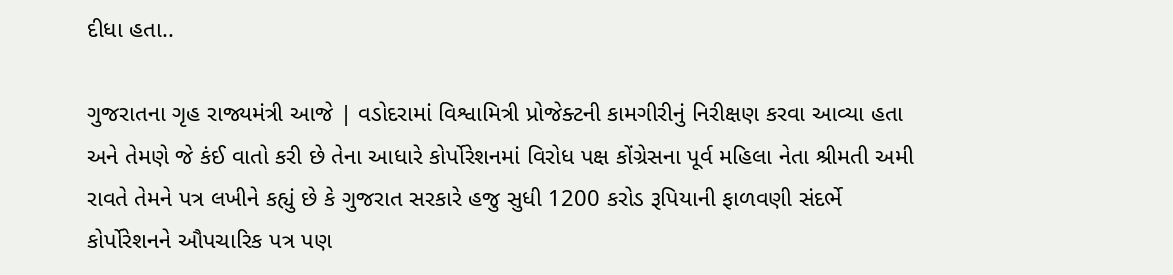દીધા હતા..

ગુજરાતના ગૃહ રાજ્યમંત્રી આજે | વડોદરામાં વિશ્વામિત્રી પ્રોજેક્ટની કામગીરીનું નિરીક્ષણ કરવા આવ્યા હતા અને તેમણે જે કંઈ વાતો કરી છે તેના આધારે કોર્પોરેશનમાં વિરોધ પક્ષ કોંગ્રેસના પૂર્વ મહિલા નેતા શ્રીમતી અમી રાવતે તેમને પત્ર લખીને કહ્યું છે કે ગુજરાત સરકારે હજુ સુધી 1200 કરોડ રૂપિયાની ફાળવણી સંદર્ભે કોર્પોરેશનને ઔપચારિક પત્ર પણ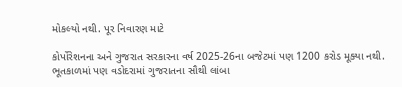મોકલ્યો નથી. પૂર નિવારણ માટે

કોર્પોરેશનના અને ગુજરાત સરકારના વર્ષ 2025-26ના બજેટમાં પણ 1200 કરોડ મૂક્યા નથી.
ભૂતકાળમાં પણ વડોદરામાં ગુજરાતના સૌથી લાંબા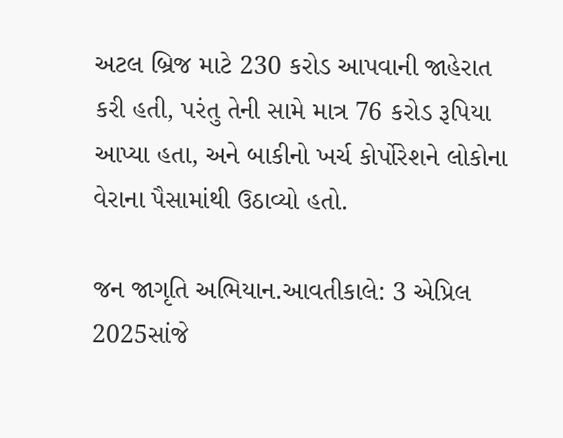અટલ બ્રિજ માટે 230 કરોડ આપવાની જાહેરાત કરી હતી, પરંતુ તેની સામે માત્ર 76 કરોડ રૂપિયા આપ્યા હતા, અને બાકીનો ખર્ચ કોર્પોરેશને લોકોના વેરાના પૈસામાંથી ઉઠાવ્યો હતો.

જન જાગૃતિ અભિયાન.આવતીકાલે: 3 એપ્રિલ 2025સાંજે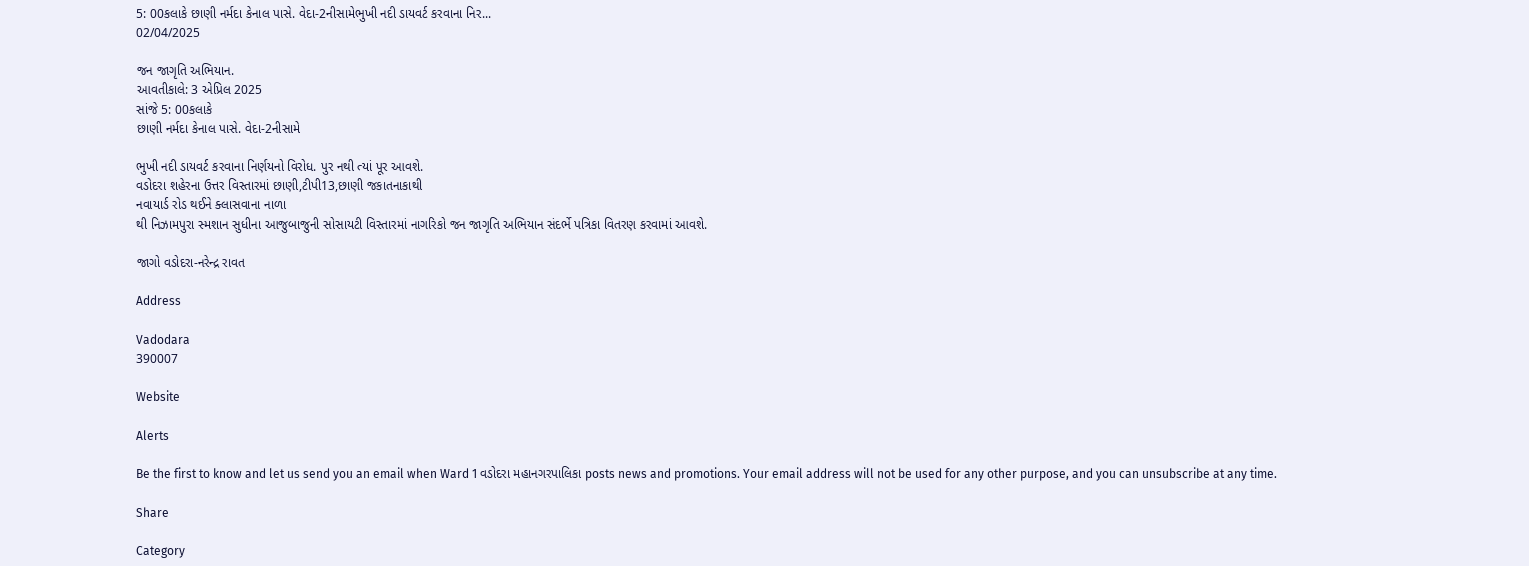5: 00કલાકે છાણી નર્મદા કેનાલ પાસે. વેદા-2નીસામેભુખી નદી ડાયવર્ટ કરવાના નિર...
02/04/2025

જન જાગૃતિ અભિયાન.
આવતીકાલે: 3 એપ્રિલ 2025
સાંજે 5: 00કલાકે
છાણી નર્મદા કેનાલ પાસે. વેદા-2નીસામે

ભુખી નદી ડાયવર્ટ કરવાના નિર્ણયનો વિરોધ. પુર નથી ત્યાં પૂર આવશે.
વડોદરા શહેરના ઉત્તર વિસ્તારમાં છાણી,ટીપી13,છાણી જકાતનાકાથી
નવાયાર્ડ રોડ થઈને ક્લાસવાના નાળા
થી નિઝામપુરા સ્મશાન સુધીના આજુબાજુની સોસાયટી વિસ્તારમાં નાગરિકો જન જાગૃતિ અભિયાન સંદર્ભે પત્રિકા વિતરણ કરવામાં આવશે.

જાગો વડોદરા-નરેન્દ્ર રાવત

Address

Vadodara
390007

Website

Alerts

Be the first to know and let us send you an email when Ward 1 વડોદરા મહાનગરપાલિકા posts news and promotions. Your email address will not be used for any other purpose, and you can unsubscribe at any time.

Share

Category